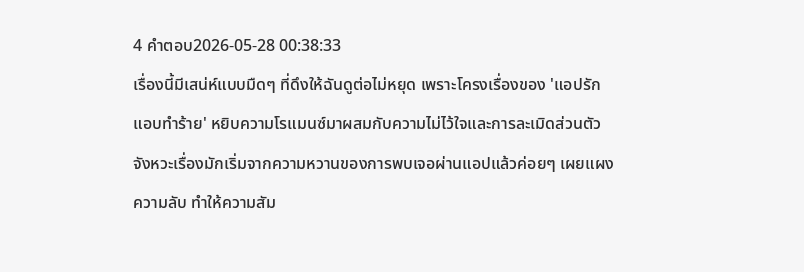4 คำตอบ2026-05-28 00:38:33
เรื่องนี้มีเสน่ห์แบบมืดๆ ที่ดึงให้ฉันดูต่อไม่หยุด เพราะโครงเรื่องของ 'แอปรัก แอบทำร้าย' หยิบความโรแมนซ์มาผสมกับความไม่ไว้ใจและการละเมิดส่วนตัว จังหวะเรื่องมักเริ่มจากความหวานของการพบเจอผ่านแอปแล้วค่อยๆ เผยแผงความลับ ทำให้ความสัม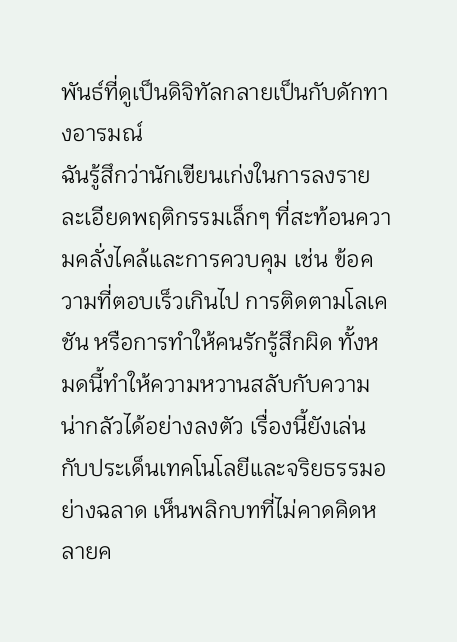พันธ์ที่ดูเป็นดิจิทัลกลายเป็นกับดักทางอารมณ์
ฉันรู้สึกว่านักเขียนเก่งในการลงรายละเอียดพฤติกรรมเล็กๆ ที่สะท้อนความคลั่งไคล้และการควบคุม เช่น ข้อความที่ตอบเร็วเกินไป การติดตามโลเคชัน หรือการทำให้คนรักรู้สึกผิด ทั้งหมดนี้ทำให้ความหวานสลับกับความน่ากลัวได้อย่างลงตัว เรื่องนี้ยังเล่นกับประเด็นเทคโนโลยีและจริยธรรมอย่างฉลาด เห็นพลิกบทที่ไม่คาดคิดหลายค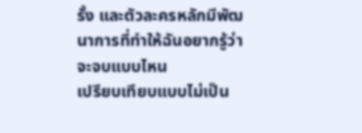รั้ง และตัวละครหลักมีพัฒนาการที่ทำให้ฉันอยากรู้ว่าจะจบแบบไหน
เปรียบเทียบแบบไม่เป็น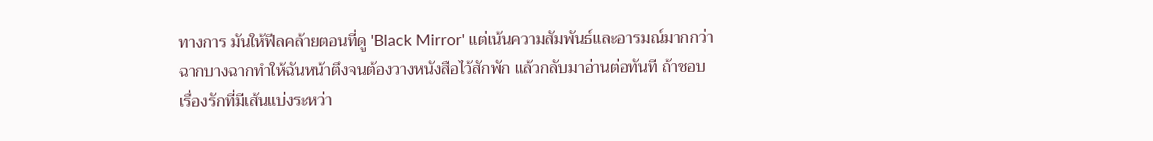ทางการ มันให้ฟีลคล้ายตอนที่ดู 'Black Mirror' แต่เน้นความสัมพันธ์และอารมณ์มากกว่า ฉากบางฉากทำให้ฉันหน้าตึงจนต้องวางหนังสือไว้สักพัก แล้วกลับมาอ่านต่อทันที ถ้าชอบเรื่องรักที่มีเส้นแบ่งระหว่า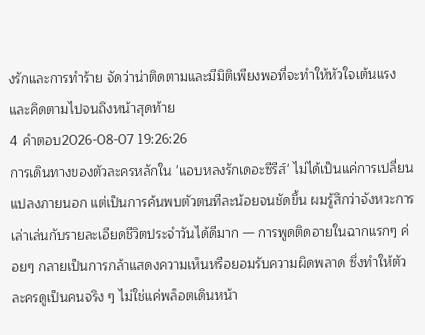งรักและการทำร้าย จัดว่าน่าติดตามและมีมิติเพียงพอที่จะทำให้หัวใจเต้นแรงและคิดตามไปจนถึงหน้าสุดท้าย
4 คำตอบ2026-08-07 19:26:26
การเดินทางของตัวละครหลักใน 'แอบหลงรักเดอะซีรีส์' ไม่ได้เป็นแค่การเปลี่ยนแปลงภายนอก แต่เป็นการค้นพบตัวตนทีละน้อยจนชัดขึ้น ผมรู้สึกว่าจังหวะการเล่าเล่นกับรายละเอียดชีวิตประจำวันได้ดีมาก — การพูดติดอายในฉากแรกๆ ค่อยๆ กลายเป็นการกล้าแสดงความเห็นหรือยอมรับความผิดพลาด ซึ่งทำให้ตัวละครดูเป็นคนจริง ๆ ไม่ใช่แค่พล็อตเดินหน้า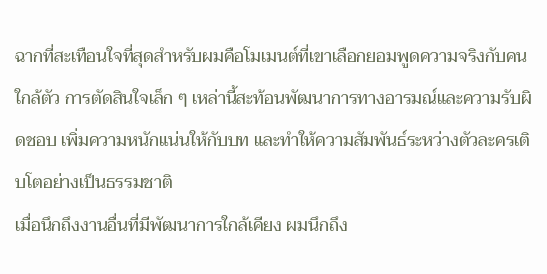ฉากที่สะเทือนใจที่สุดสำหรับผมคือโมเมนต์ที่เขาเลือกยอมพูดความจริงกับคนใกล้ตัว การตัดสินใจเล็ก ๆ เหล่านี้สะท้อนพัฒนาการทางอารมณ์และความรับผิดชอบ เพิ่มความหนักแน่นให้กับบท และทำให้ความสัมพันธ์ระหว่างตัวละครเติบโตอย่างเป็นธรรมชาติ
เมื่อนึกถึงงานอื่นที่มีพัฒนาการใกล้เคียง ผมนึกถึง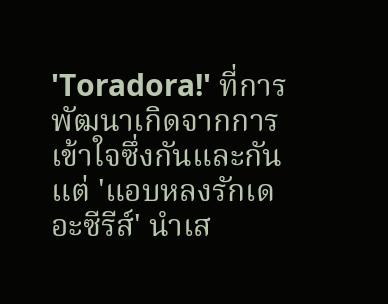'Toradora!' ที่การพัฒนาเกิดจากการเข้าใจซึ่งกันและกัน แต่ 'แอบหลงรักเดอะซีรีส์' นำเส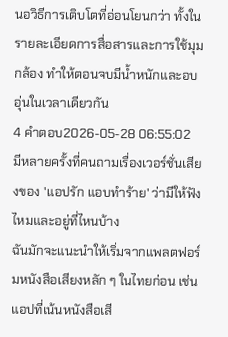นอวิธีการเติบโตที่อ่อนโยนกว่า ทั้งในรายละเอียดการสื่อสารและการใช้มุมกล้อง ทำให้ตอนจบมีน้ำหนักและอบอุ่นในเวลาเดียวกัน
4 คำตอบ2026-05-28 06:55:02
มีหลายครั้งที่คนถามเรื่องเวอร์ชั่นเสียงของ 'แอปรัก แอบทำร้าย' ว่ามีให้ฟังไหมและอยู่ที่ไหนบ้าง
ฉันมักจะแนะนำให้เริ่มจากแพลตฟอร์มหนังสือเสียงหลัก ๆ ในไทยก่อน เช่น แอปที่เน้นหนังสือเสี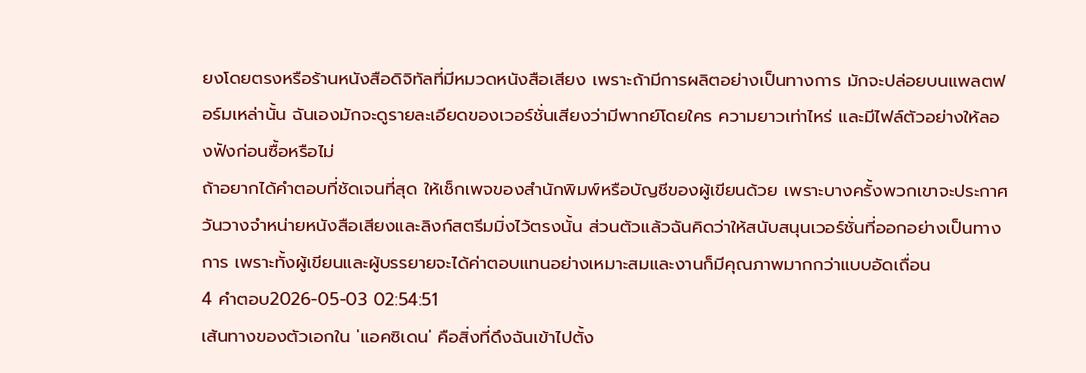ยงโดยตรงหรือร้านหนังสือดิจิทัลที่มีหมวดหนังสือเสียง เพราะถ้ามีการผลิตอย่างเป็นทางการ มักจะปล่อยบนแพลตฟอร์มเหล่านั้น ฉันเองมักจะดูรายละเอียดของเวอร์ชั่นเสียงว่ามีพากย์โดยใคร ความยาวเท่าไหร่ และมีไฟล์ตัวอย่างให้ลองฟังก่อนซื้อหรือไม่
ถ้าอยากได้คำตอบที่ชัดเจนที่สุด ให้เช็กเพจของสำนักพิมพ์หรือบัญชีของผู้เขียนด้วย เพราะบางครั้งพวกเขาจะประกาศวันวางจำหน่ายหนังสือเสียงและลิงก์สตรีมมิ่งไว้ตรงนั้น ส่วนตัวแล้วฉันคิดว่าให้สนับสนุนเวอร์ชั่นที่ออกอย่างเป็นทางการ เพราะทั้งผู้เขียนและผู้บรรยายจะได้ค่าตอบแทนอย่างเหมาะสมและงานก็มีคุณภาพมากกว่าแบบอัดเถื่อน
4 คำตอบ2026-05-03 02:54:51
เส้นทางของตัวเอกใน 'แอคซิเดน' คือสิ่งที่ดึงฉันเข้าไปตั้ง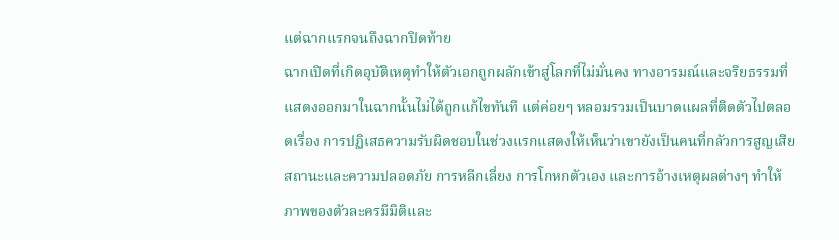แต่ฉากแรกจนถึงฉากปิดท้าย
ฉากเปิดที่เกิดอุบัติเหตุทำให้ตัวเอกถูกผลักเข้าสู่โลกที่ไม่มั่นคง ทางอารมณ์และจริยธรรมที่แสดงออกมาในฉากนั้นไม่ได้ถูกแก้ไขทันที แต่ค่อยๆ หลอมรวมเป็นบาดแผลที่ติดตัวไปตลอดเรื่อง การปฏิเสธความรับผิดชอบในช่วงแรกแสดงให้เห็นว่าเขายังเป็นคนที่กลัวการสูญเสียสถานะและความปลอดภัย การหลีกเลี่ยง การโกหกตัวเอง และการอ้างเหตุผลต่างๆ ทำให้ภาพของตัวละครมีมิติและ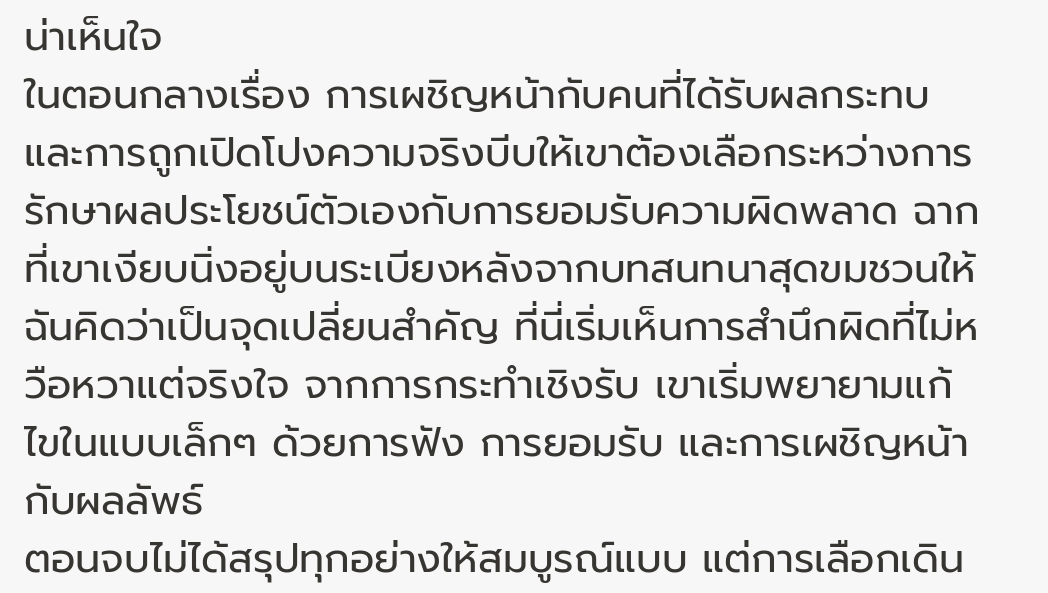น่าเห็นใจ
ในตอนกลางเรื่อง การเผชิญหน้ากับคนที่ได้รับผลกระทบและการถูกเปิดโปงความจริงบีบให้เขาต้องเลือกระหว่างการรักษาผลประโยชน์ตัวเองกับการยอมรับความผิดพลาด ฉากที่เขาเงียบนิ่งอยู่บนระเบียงหลังจากบทสนทนาสุดขมชวนให้ฉันคิดว่าเป็นจุดเปลี่ยนสำคัญ ที่นี่เริ่มเห็นการสำนึกผิดที่ไม่หวือหวาแต่จริงใจ จากการกระทำเชิงรับ เขาเริ่มพยายามแก้ไขในแบบเล็กๆ ด้วยการฟัง การยอมรับ และการเผชิญหน้ากับผลลัพธ์
ตอนจบไม่ได้สรุปทุกอย่างให้สมบูรณ์แบบ แต่การเลือกเดิน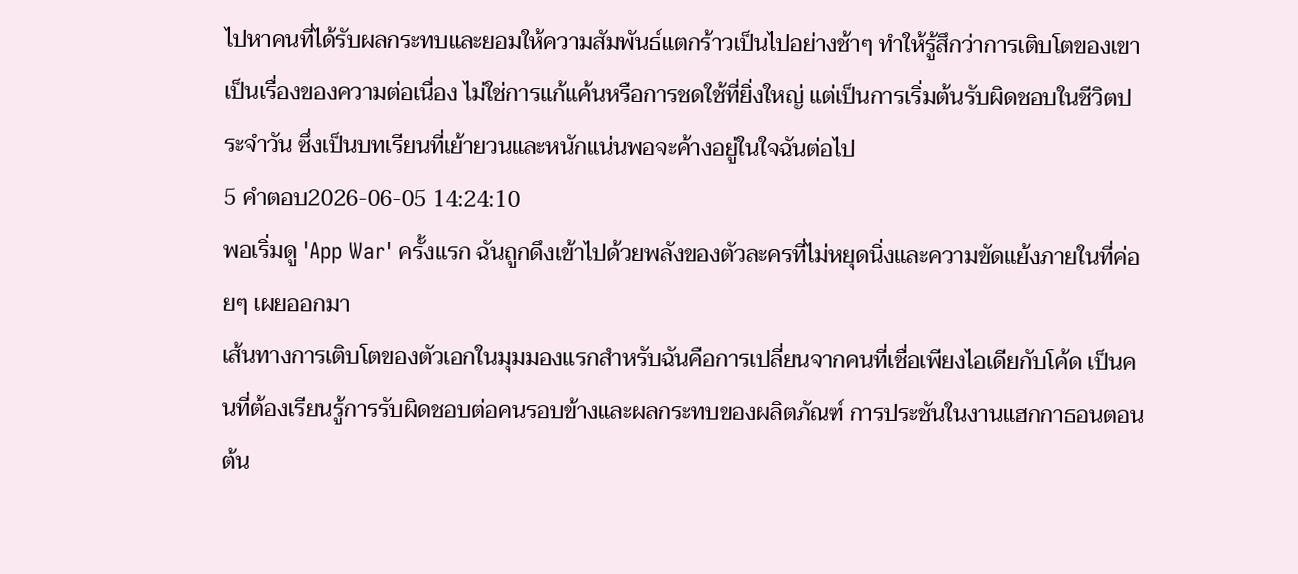ไปหาคนที่ได้รับผลกระทบและยอมให้ความสัมพันธ์แตกร้าวเป็นไปอย่างช้าๆ ทำให้รู้สึกว่าการเติบโตของเขาเป็นเรื่องของความต่อเนื่อง ไม่ใช่การแก้แค้นหรือการชดใช้ที่ยิ่งใหญ่ แต่เป็นการเริ่มต้นรับผิดชอบในชีวิตประจำวัน ซึ่งเป็นบทเรียนที่เย้ายวนและหนักแน่นพอจะค้างอยู่ในใจฉันต่อไป
5 คำตอบ2026-06-05 14:24:10
พอเริ่มดู 'App War' ครั้งแรก ฉันถูกดึงเข้าไปด้วยพลังของตัวละครที่ไม่หยุดนิ่งและความขัดแย้งภายในที่ค่อยๆ เผยออกมา
เส้นทางการเติบโตของตัวเอกในมุมมองแรกสำหรับฉันคือการเปลี่ยนจากคนที่เชื่อเพียงไอเดียกับโค้ด เป็นคนที่ต้องเรียนรู้การรับผิดชอบต่อคนรอบข้างและผลกระทบของผลิตภัณฑ์ การประชันในงานแฮกกาธอนตอนต้น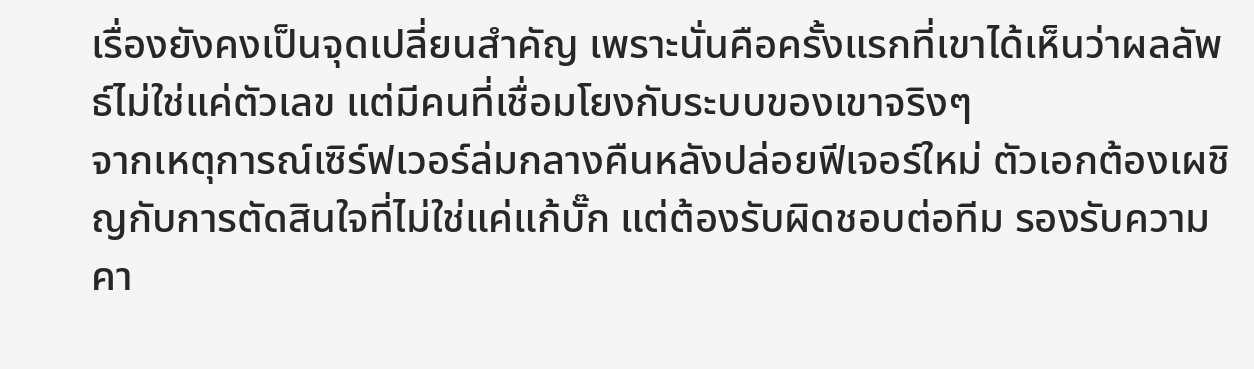เรื่องยังคงเป็นจุดเปลี่ยนสำคัญ เพราะนั่นคือครั้งแรกที่เขาได้เห็นว่าผลลัพธ์ไม่ใช่แค่ตัวเลข แต่มีคนที่เชื่อมโยงกับระบบของเขาจริงๆ
จากเหตุการณ์เซิร์ฟเวอร์ล่มกลางคืนหลังปล่อยฟีเจอร์ใหม่ ตัวเอกต้องเผชิญกับการตัดสินใจที่ไม่ใช่แค่แก้บั๊ก แต่ต้องรับผิดชอบต่อทีม รองรับความคา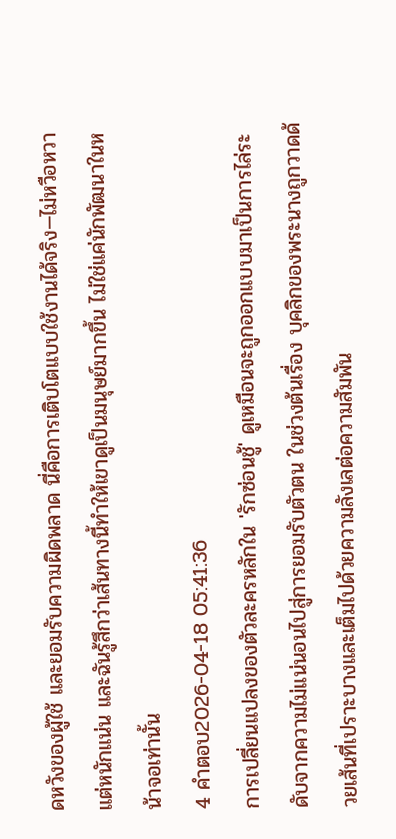ดหวังของผู้ใช้ และยอมรับความผิดพลาด นี่คือการเติบโตแบบใช้งานได้จริง—ไม่หวือหวา แต่หนักแน่น และฉันรู้สึกว่าเส้นทางนี้ทำให้เขาดูเป็นมนุษย์มากขึ้น ไม่ใช่แค่นักพัฒนาในหน้าจอเท่านั้น
4 คำตอบ2026-04-18 05:41:36
การเปลี่ยนแปลงของตัวละครหลักใน 'รักซ่อนชู้' ดูเหมือนจะถูกออกแบบมาเป็นการไล่ระดับจากความไม่แน่นอนไปสู่การยอมรับตัวตน ในช่วงต้นเรื่อง บุคลิกของพระนางถูกวาดด้วยเส้นที่เปราะบางและเต็มไปด้วยความลังเลต่อความสัมพัน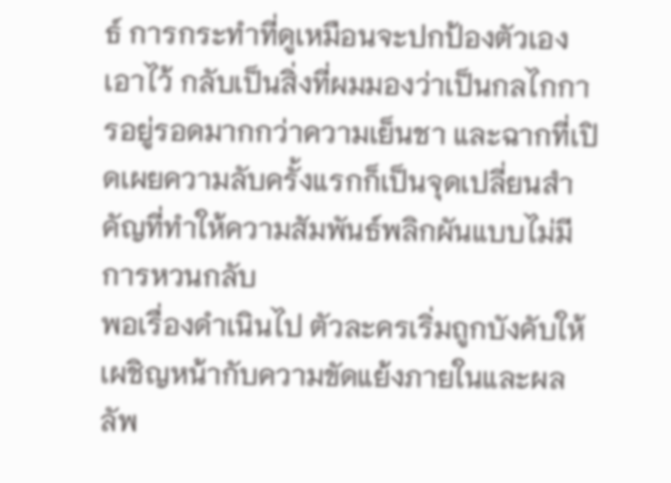ธ์ การกระทำที่ดูเหมือนจะปกป้องตัวเองเอาไว้ กลับเป็นสิ่งที่ผมมองว่าเป็นกลไกการอยู่รอดมากกว่าความเย็นชา และฉากที่เปิดเผยความลับครั้งแรกก็เป็นจุดเปลี่ยนสำคัญที่ทำให้ความสัมพันธ์พลิกผันแบบไม่มีการหวนกลับ
พอเรื่องดำเนินไป ตัวละครเริ่มถูกบังคับให้เผชิญหน้ากับความขัดแย้งภายในและผลลัพ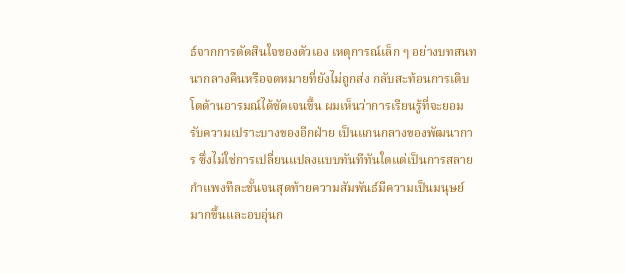ธ์จากการตัดสินใจของตัวเอง เหตุการณ์เล็ก ๆ อย่างบทสนทนากลางคืนหรือจดหมายที่ยังไม่ถูกส่ง กลับสะท้อนการเติบโตด้านอารมณ์ได้ชัดเจนขึ้น ผมเห็นว่าการเรียนรู้ที่จะยอมรับความเปราะบางของอีกฝ่าย เป็นแกนกลางของพัฒนาการ ซึ่งไม่ใช่การเปลี่ยนแปลงแบบทันทีทันใดแต่เป็นการสลายกำแพงทีละชั้นจนสุดท้ายความสัมพันธ์มีความเป็นมนุษย์มากขึ้นและอบอุ่นก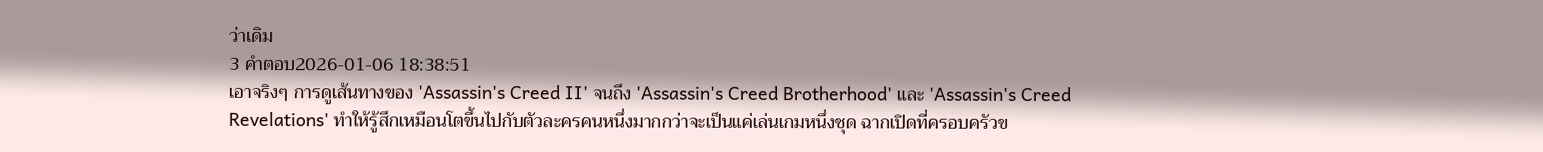ว่าเดิม
3 คำตอบ2026-01-06 18:38:51
เอาจริงๆ การดูเส้นทางของ 'Assassin's Creed II' จนถึง 'Assassin's Creed Brotherhood' และ 'Assassin's Creed Revelations' ทำให้รู้สึกเหมือนโตขึ้นไปกับตัวละครคนหนึ่งมากกว่าจะเป็นแค่เล่นเกมหนึ่งชุด ฉากเปิดที่ครอบครัวข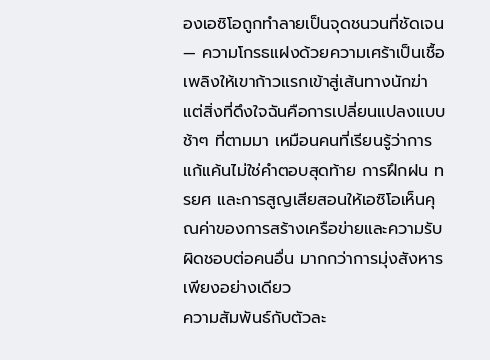องเอซิโอถูกทำลายเป็นจุดชนวนที่ชัดเจน — ความโกรธแฝงด้วยความเศร้าเป็นเชื้อเพลิงให้เขาก้าวแรกเข้าสู่เส้นทางนักฆ่า แต่สิ่งที่ดึงใจฉันคือการเปลี่ยนแปลงแบบช้าๆ ที่ตามมา เหมือนคนที่เรียนรู้ว่าการแก้แค้นไม่ใช่คำตอบสุดท้าย การฝึกฝน ทรยศ และการสูญเสียสอนให้เอซิโอเห็นคุณค่าของการสร้างเครือข่ายและความรับผิดชอบต่อคนอื่น มากกว่าการมุ่งสังหารเพียงอย่างเดียว
ความสัมพันธ์กับตัวละ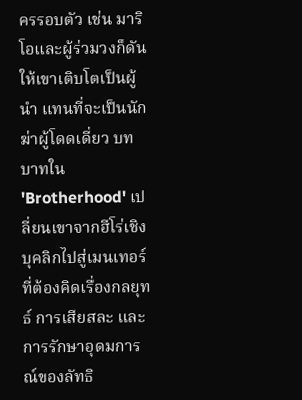ครรอบตัว เช่น มาริโอและผู้ร่วมวงก็ดันให้เขาเติบโตเป็นผู้นำ แทนที่จะเป็นนักฆ่าผู้โดดเดี่ยว บทบาทใน 'Brotherhood' เปลี่ยนเขาจากฮีโร่เชิงบุคลิกไปสู่เมนเทอร์ที่ต้องคิดเรื่องกลยุทธ์ การเสียสละ และการรักษาอุดมการณ์ของลัทธิ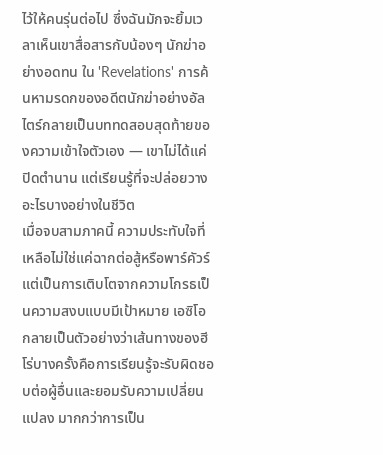ไว้ให้คนรุ่นต่อไป ซึ่งฉันมักจะยิ้มเวลาเห็นเขาสื่อสารกับน้องๆ นักฆ่าอย่างอดทน ใน 'Revelations' การค้นหามรดกของอดีตนักฆ่าอย่างอัลไตร์กลายเป็นบททดสอบสุดท้ายของความเข้าใจตัวเอง — เขาไม่ได้แค่ปิดตำนาน แต่เรียนรู้ที่จะปล่อยวางอะไรบางอย่างในชีวิต
เมื่อจบสามภาคนี้ ความประทับใจที่เหลือไม่ใช่แค่ฉากต่อสู้หรือพาร์คัวร์ แต่เป็นการเติบโตจากความโกรธเป็นความสงบแบบมีเป้าหมาย เอซิโอกลายเป็นตัวอย่างว่าเส้นทางของฮีโร่บางครั้งคือการเรียนรู้จะรับผิดชอบต่อผู้อื่นและยอมรับความเปลี่ยนแปลง มากกว่าการเป็น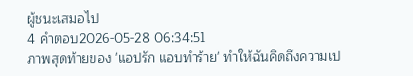ผู้ชนะเสมอไป
4 คำตอบ2026-05-28 06:34:51
ภาพสุดท้ายของ 'แอปรัก แอบทำร้าย' ทำให้ฉันคิดถึงความเป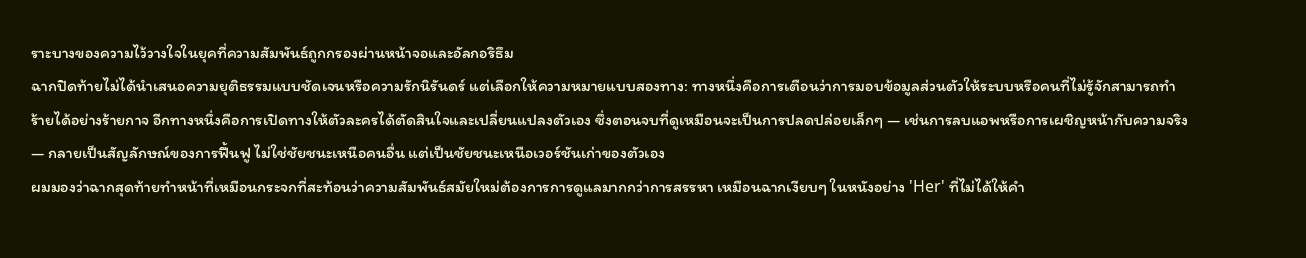ราะบางของความไว้วางใจในยุคที่ความสัมพันธ์ถูกกรองผ่านหน้าจอและอัลกอริธึม
ฉากปิดท้ายไม่ได้นำเสนอความยุติธรรมแบบชัดเจนหรือความรักนิรันดร์ แต่เลือกให้ความหมายแบบสองทาง: ทางหนึ่งคือการเตือนว่าการมอบข้อมูลส่วนตัวให้ระบบหรือคนที่ไม่รู้จักสามารถทำร้ายได้อย่างร้ายกาจ อีกทางหนึ่งคือการเปิดทางให้ตัวละครได้ตัดสินใจและเปลี่ยนแปลงตัวเอง ซึ่งตอนจบที่ดูเหมือนจะเป็นการปลดปล่อยเล็กๆ — เช่นการลบแอพหรือการเผชิญหน้ากับความจริง — กลายเป็นสัญลักษณ์ของการฟื้นฟู ไม่ใช่ชัยชนะเหนือคนอื่น แต่เป็นชัยชนะเหนือเวอร์ชันเก่าของตัวเอง
ผมมองว่าฉากสุดท้ายทำหน้าที่เหมือนกระจกที่สะท้อนว่าความสัมพันธ์สมัยใหม่ต้องการการดูแลมากกว่าการสรรหา เหมือนฉากเงียบๆ ในหนังอย่าง 'Her' ที่ไม่ได้ให้คำ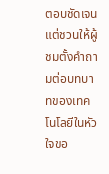ตอบชัดเจนแต่ชวนให้ผู้ชมตั้งคำถามต่อบทบาทของเทคโนโลยีในหัวใจขอ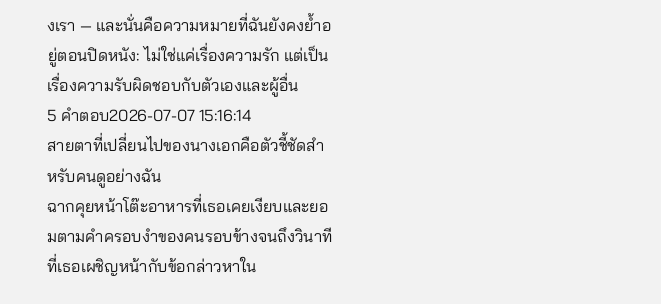งเรา — และนั่นคือความหมายที่ฉันยังคงย้ำอยู่ตอนปิดหนัง: ไม่ใช่แค่เรื่องความรัก แต่เป็นเรื่องความรับผิดชอบกับตัวเองและผู้อื่น
5 คำตอบ2026-07-07 15:16:14
สายตาที่เปลี่ยนไปของนางเอกคือตัวชี้ชัดสำหรับคนดูอย่างฉัน
ฉากคุยหน้าโต๊ะอาหารที่เธอเคยเงียบและยอมตามคำครอบงำของคนรอบข้างจนถึงวินาทีที่เธอเผชิญหน้ากับข้อกล่าวหาใน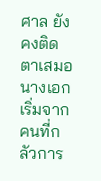ศาล ยังคงติดตาเสมอ นางเอกเริ่มจากคนที่กลัวการ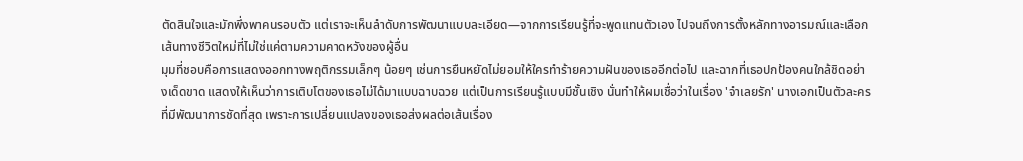ตัดสินใจและมักพึ่งพาคนรอบตัว แต่เราจะเห็นลำดับการพัฒนาแบบละเอียด—จากการเรียนรู้ที่จะพูดแทนตัวเอง ไปจนถึงการตั้งหลักทางอารมณ์และเลือกเส้นทางชีวิตใหม่ที่ไม่ใช่แค่ตามความคาดหวังของผู้อื่น
มุมที่ชอบคือการแสดงออกทางพฤติกรรมเล็กๆ น้อยๆ เช่นการยืนหยัดไม่ยอมให้ใครทำร้ายความฝันของเธออีกต่อไป และฉากที่เธอปกป้องคนใกล้ชิดอย่างเด็ดขาด แสดงให้เห็นว่าการเติบโตของเธอไม่ได้มาแบบฉาบฉวย แต่เป็นการเรียนรู้แบบมีชั้นเชิง นั่นทำให้ผมเชื่อว่าในเรื่อง 'จำเลยรัก' นางเอกเป็นตัวละครที่มีพัฒนาการชัดที่สุด เพราะการเปลี่ยนแปลงของเธอส่งผลต่อเส้นเรื่อง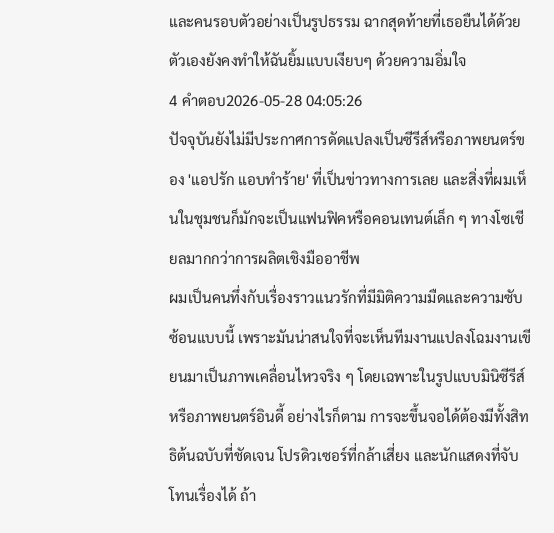และคนรอบตัวอย่างเป็นรูปธรรม ฉากสุดท้ายที่เธอยืนได้ด้วยตัวเองยังคงทำให้ฉันยิ้มแบบเงียบๆ ด้วยความอิ่มใจ
4 คำตอบ2026-05-28 04:05:26
ปัจจุบันยังไม่มีประกาศการดัดแปลงเป็นซีรีส์หรือภาพยนตร์ของ 'แอปรัก แอบทำร้าย' ที่เป็นข่าวทางการเลย และสิ่งที่ผมเห็นในชุมชนก็มักจะเป็นแฟนฟิคหรือคอนเทนต์เล็ก ๆ ทางโซเชียลมากกว่าการผลิตเชิงมืออาชีพ
ผมเป็นคนทึ่งกับเรื่องราวแนวรักที่มีมิติความมืดและความซับซ้อนแบบนี้ เพราะมันน่าสนใจที่จะเห็นทีมงานแปลงโฉมงานเขียนมาเป็นภาพเคลื่อนไหวจริง ๆ โดยเฉพาะในรูปแบบมินิซีรีส์หรือภาพยนตร์อินดี้ อย่างไรก็ตาม การจะขึ้นจอได้ต้องมีทั้งสิทธิต้นฉบับที่ชัดเจน โปรดิวเซอร์ที่กล้าเสี่ยง และนักแสดงที่จับโทนเรื่องได้ ถ้า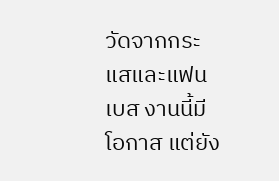วัดจากกระแสและแฟนเบส งานนี้มีโอกาส แต่ยัง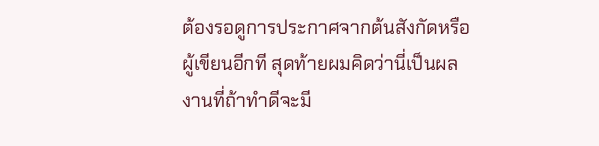ต้องรอดูการประกาศจากต้นสังกัดหรือผู้เขียนอีกที สุดท้ายผมคิดว่านี่เป็นผลงานที่ถ้าทำดีจะมี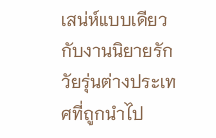เสน่ห์แบบเดียวกับงานนิยายรักวัยรุ่นต่างประเทศที่ถูกนำไป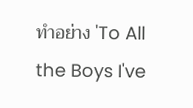ทำอย่าง 'To All the Boys I've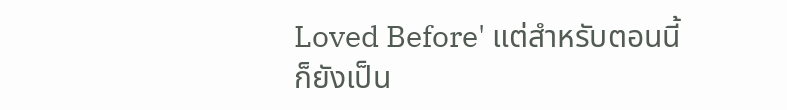Loved Before' แต่สำหรับตอนนี้ก็ยังเป็น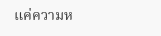แค่ความห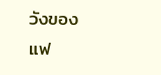วังของแฟ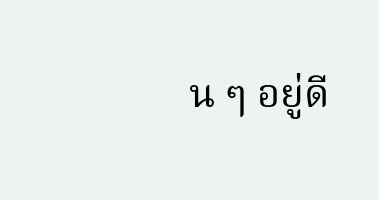น ๆ อยู่ดี